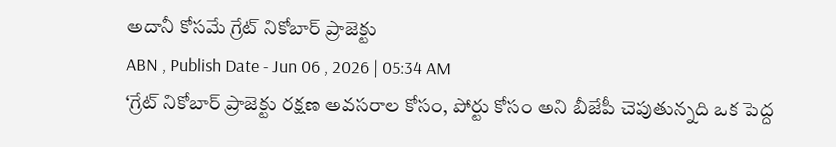అదానీ కోసమే గ్రేట్ నికోబార్ ప్రాజెక్టు
ABN , Publish Date - Jun 06 , 2026 | 05:34 AM
‘గ్రేట్ నికోబార్ ప్రాజెక్టు రక్షణ అవసరాల కోసం, పోర్టు కోసం అని బీజేపీ చెపుతున్నది ఒక పెద్ద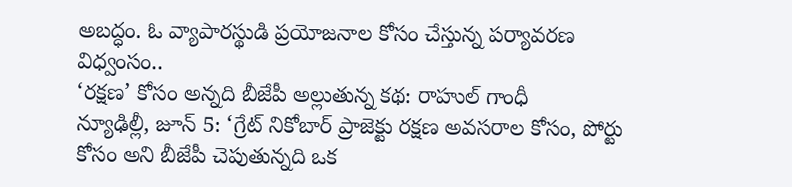అబద్ధం. ఓ వ్యాపారస్థుడి ప్రయోజనాల కోసం చేస్తున్న పర్యావరణ విధ్వంసం..
‘రక్షణ’ కోసం అన్నది బీజేపీ అల్లుతున్న కథ: రాహుల్ గాంధీ
న్యూఢిల్లీ, జూన్ 5: ‘గ్రేట్ నికోబార్ ప్రాజెక్టు రక్షణ అవసరాల కోసం, పోర్టు కోసం అని బీజేపీ చెపుతున్నది ఒక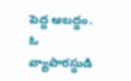పెద్ద అబద్ధం. ఓ వ్యాపారస్థుడి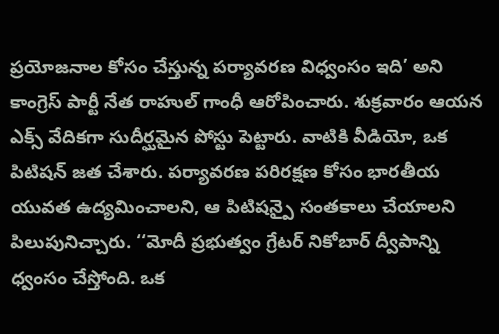ప్రయోజనాల కోసం చేస్తున్న పర్యావరణ విధ్వంసం ఇది’ అని కాంగ్రెస్ పార్టీ నేత రాహుల్ గాంధీ ఆరోపించారు. శుక్రవారం ఆయన ఎక్స్ వేదికగా సుదీర్ఘమైన పోస్టు పెట్టారు. వాటికి వీడియో, ఒక పిటిషన్ జత చేశారు. పర్యావరణ పరిరక్షణ కోసం భారతీయ యువత ఉద్యమించాలని, ఆ పిటిషన్పై సంతకాలు చేయాలని పిలుపునిచ్చారు. ‘‘మోదీ ప్రభుత్వం గ్రేటర్ నికోబార్ ద్వీపాన్ని ధ్వంసం చేస్తోంది. ఒక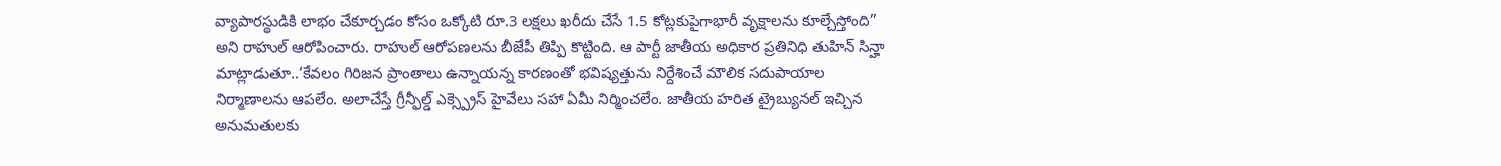వ్యాపారస్థుడికి లాభం చేకూర్చడం కోసం ఒక్కోటి రూ.3 లక్షలు ఖరీదు చేసే 1.5 కోట్లకుపైగాభారీ వృక్షాలను కూల్చేస్తోంది’’ అని రాహుల్ ఆరోపించారు. రాహుల్ ఆరోపణలను బీజేపీ తిప్పి కొట్టింది. ఆ పార్టీ జాతీయ అధికార ప్రతినిధి తుహిన్ సిన్హా మాట్లాడుతూ..‘కేవలం గిరిజన ప్రాంతాలు ఉన్నాయన్న కారణంతో భవిష్యత్తును నిర్దేశించే మౌలిక సదుపాయాల నిర్మాణాలను ఆపలేం. అలాచేస్తే గ్రీన్ఫీల్డ్ ఎక్స్ప్రెస్ హైవేలు సహా ఏమీ నిర్మించలేం. జాతీయ హరిత ట్రైబ్యునల్ ఇచ్చిన అనుమతులకు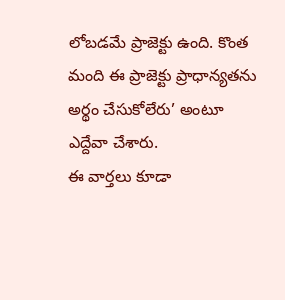లోబడమే ప్రాజెక్టు ఉంది. కొంత మంది ఈ ప్రాజెక్టు ప్రాధాన్యతను అర్థం చేసుకోలేరు’ అంటూ ఎద్దేవా చేశారు.
ఈ వార్తలు కూడా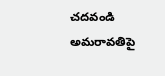చదవండి
అమరావతిపై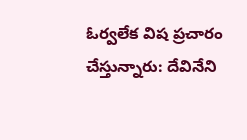ఓర్వలేక విష ప్రచారం చేస్తున్నారు: దేవినేని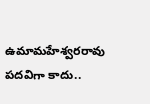ఉమామహేశ్వరరావు
పదవిగా కాదు..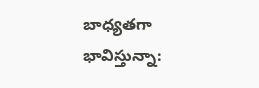బాధ్యతగా భావిస్తున్నా: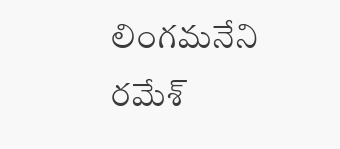లింగమనేని రమేశ్